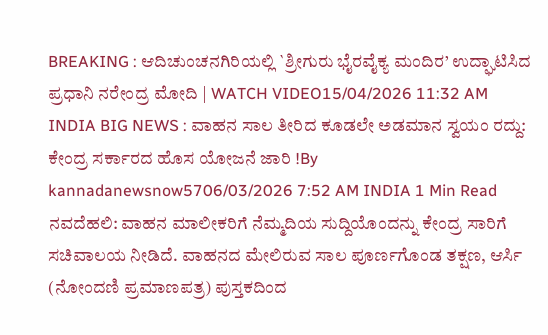BREAKING : ಆದಿಚುಂಚನಗಿರಿಯಲ್ಲಿ `ಶ್ರೀಗುರು ಭೈರವೈಕ್ಯ ಮಂದಿರ’ ಉದ್ಘಾಟಿಸಿದ ಪ್ರಧಾನಿ ನರೇಂದ್ರ ಮೋದಿ | WATCH VIDEO15/04/2026 11:32 AM
INDIA BIG NEWS : ವಾಹನ ಸಾಲ ತೀರಿದ ಕೂಡಲೇ ಅಡಮಾನ ಸ್ವಯಂ ರದ್ದು: ಕೇಂದ್ರ ಸರ್ಕಾರದ ಹೊಸ ಯೋಜನೆ ಜಾರಿ !By kannadanewsnow5706/03/2026 7:52 AM INDIA 1 Min Read ನವದೆಹಲಿ: ವಾಹನ ಮಾಲೀಕರಿಗೆ ನೆಮ್ಮದಿಯ ಸುದ್ದಿಯೊಂದನ್ನು ಕೇಂದ್ರ ಸಾರಿಗೆ ಸಚಿವಾಲಯ ನೀಡಿದೆ. ವಾಹನದ ಮೇಲಿರುವ ಸಾಲ ಪೂರ್ಣಗೊಂಡ ತಕ್ಷಣ, ಆರ್ಸಿ (ನೋಂದಣಿ ಪ್ರಮಾಣಪತ್ರ) ಪುಸ್ತಕದಿಂದ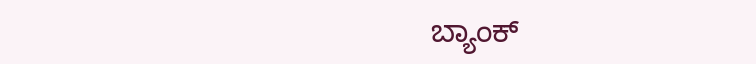ಬ್ಯಾಂಕ್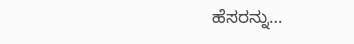ಹೆಸರನ್ನು…